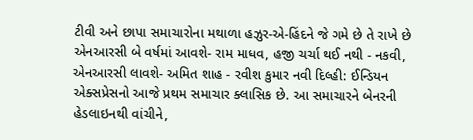ટીવી અને છાપા સમાચારોના મથાળા હઝુર-એ-હિંદને જે ગમે છે તે રાખે છે
એનઆરસી બે વર્ષમાં આવશે- રામ માધવ, હજી ચર્ચા થઈ નથી - નકવી, એનઆરસી લાવશે- અમિત શાહ - રવીશ કુમાર નવી દિલ્હી: ઈન્ડિયન એક્સપ્રેસનો આજે પ્રથમ સમાચાર ક્લાસિક છે. આ સમાચારને બેનરની હેડલાઇનથી વાંચીને,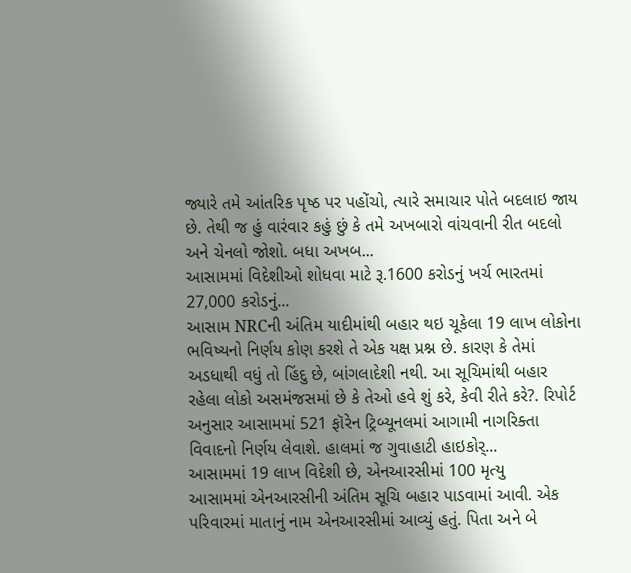જ્યારે તમે આંતરિક પૃષ્ઠ પર પહોંચો, ત્યારે સમાચાર પોતે બદલાઇ જાય છે. તેથી જ હું વારંવાર કહું છું કે તમે અખબારો વાંચવાની રીત બદલો અને ચેનલો જોશો. બધા અખબ...
આસામમાં વિદેશીઓ શોધવા માટે રૂ.1600 કરોડનું ખર્ચ ભારતમાં 27,000 કરોડનું...
આસામ NRCની અંતિમ યાદીમાંથી બહાર થઇ ચૂકેલા 19 લાખ લોકોના ભવિષ્યનો નિર્ણય કોણ કરશે તે એક યક્ષ પ્રશ્ન છે. કારણ કે તેમાં અડધાથી વધું તો હિંદુ છે, બાંગલાદેશી નથી. આ સૂચિમાંથી બહાર રહેલા લોકો અસમંજસમાં છે કે તેઓ હવે શું કરે, કેવી રીતે કરે?. રિપોર્ટ અનુસાર આસામમાં 521 ફૉરેન ટ્રિબ્યૂનલમાં આગામી નાગરિક્તા વિવાદનો નિર્ણય લેવાશે. હાલમાં જ ગુવાહાટી હાઇકોર્...
આસામમાં 19 લાખ વિદેશી છે, એનઆરસીમાં 100 મૃત્યુ
આસામમાં એનઆરસીની અંતિમ સૂચિ બહાર પાડવામાં આવી. એક પરિવારમાં માતાનું નામ એનઆરસીમાં આવ્યું હતું. પિતા અને બે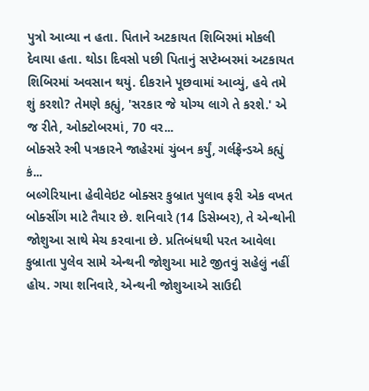પુત્રો આવ્યા ન હતા. પિતાને અટકાયત શિબિરમાં મોકલી દેવાયા હતા. થોડા દિવસો પછી પિતાનું સપ્ટેમ્બરમાં અટકાયત શિબિરમાં અવસાન થયું. દીકરાને પૂછવામાં આવ્યું, હવે તમે શું કરશો? તેમણે કહ્યું, 'સરકાર જે યોગ્ય લાગે તે કરશે.' એ જ રીતે, ઓક્ટોબરમાં, 70 વર...
બોક્સરે સ્ત્રી પત્રકારને જાહેરમાં ચુંબન કર્યું, ગર્લફ્રેન્ડએ કહ્યું કં...
બલ્ગેરિયાના હેવીવેઇટ બોક્સર કુબ્રાત પુલાવ ફરી એક વખત બોક્સીંગ માટે તૈયાર છે. શનિવારે (14 ડિસેમ્બર), તે એન્થોની જોશુઆ સાથે મેચ કરવાના છે. પ્રતિબંધથી પરત આવેલા કુબ્રાતા પુલેવ સામે એન્થની જોશુઆ માટે જીતવું સહેલું નહીં હોય. ગયા શનિવારે, એન્થની જોશુઆએ સાઉદી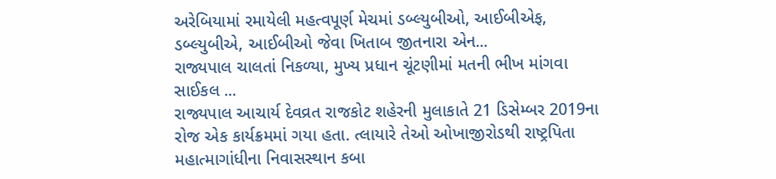અરેબિયામાં રમાયેલી મહત્વપૂર્ણ મેચમાં ડબ્લ્યુબીઓ, આઈબીએફ, ડબ્લ્યુબીએ, આઈબીઓ જેવા ખિતાબ જીતનારા એન...
રાજ્યપાલ ચાલતાં નિકળ્યા, મુખ્ય પ્રધાન ચૂંટણીમાં મતની ભીખ માંગવા સાઈકલ ...
રાજ્યપાલ આચાર્ય દેવવ્રત રાજકોટ શહેરની મુલાકાતે 21 ડિસેમ્બર 2019ના રોજ એક કાર્યક્રમમાં ગયા હતા. ત્લાયારે તેઓ ઓખાજીરોડથી રાષ્ટ્રપિતા મહાત્માગાંધીના નિવાસસ્થાન કબા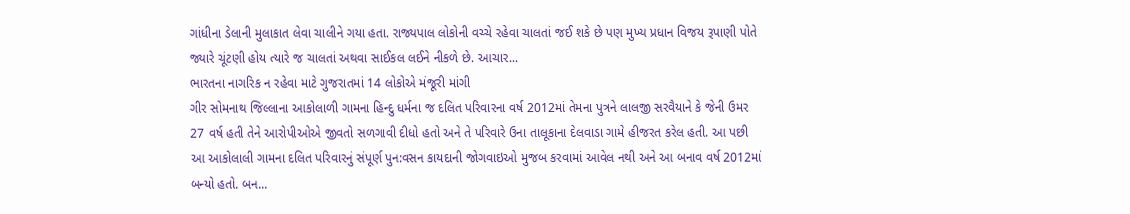ગાંધીના ડેલાની મુલાકાત લેવા ચાલીને ગયા હતા. રાજ્યપાલ લોકોની વચ્ચે રહેવા ચાલતાં જઈ શકે છે પણ મુખ્ય પ્રધાન વિજય રૂપાણી પોતે જ્યારે ચૂંટણી હોય ત્યારે જ ચાલતાં અથવા સાઈકલ લઈને નીકળે છે. આચાર...
ભારતના નાગરિક ન રહેવા માટે ગુજરાતમાં 14 લોકોએ મંજૂરી માંગી
ગીર સોમનાથ જિલ્લાના આકોલાળી ગામના હિન્દુ ધર્મના જ દલિત પરિવારના વર્ષ 2012માં તેમના પુત્રને લાલજી સરવૈયાને કે જેની ઉમર 27 વર્ષ હતી તેને આરોપીઓએ જીવતો સળગાવી દીધો હતો અને તે પરિવારે ઉના તાલૂકાના દેલવાડા ગામે હીજરત કરેલ હતી. આ પછી આ આકોલાલી ગામના દલિત પરિવારનું સંપૂર્ણ પુન:વસન કાયદાની જોગવાઇઓ મુજબ કરવામાં આવેલ નથી અને આ બનાવ વર્ષ 2012માં બન્યો હતો. બન...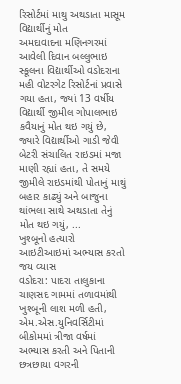રિસોર્ટમાં માથુ અથડાતા માસૂમ વિદ્યાર્થીનું મોત
અમદાવાદના મણિનગરમાં આવેલી દિવાન બલ્લુભાઇ સ્કૂલના વિદ્યાર્થીઓ વડોદરાના મહી વોટરગેટ રિસોર્ટનાં પ્રવાસે ગયા હતા, જ્યાં 13 વર્ષીય વિદ્યાર્થી જીમીલ ગોપાલભાઇ કવૈયાનું મોત થઇ ગયું છે, જ્યારે વિદ્યાર્થીઓ ગાડી જેવી બેટરી સંચાલિત રાઇડમાં મજા માણી રહ્યાં હતા, તે સમયે જીમીલે રાઇડમાંથી પોતાનું માથું બહાર કાઢ્યું અને બાજુના થાંભલા સાથે અથડાતા તેનું મોત થઇ ગયું, ...
ખુશ્બૂનો હત્યારો આઇટીઆઇમાં અભ્યાસ કરતો જય વ્યાસ
વડોદરા: પાદરા તાલુકાના ચાણસદ ગામમાં તળાવમાંથી ખુશ્બૂની લાશ મળી હતી, એમ.એસ.યુનિવર્સિટીમાં બીકોમમાં ત્રીજા વર્ષમાં અભ્યાસ કરતી અને પિતાની છત્રછાયા વગરની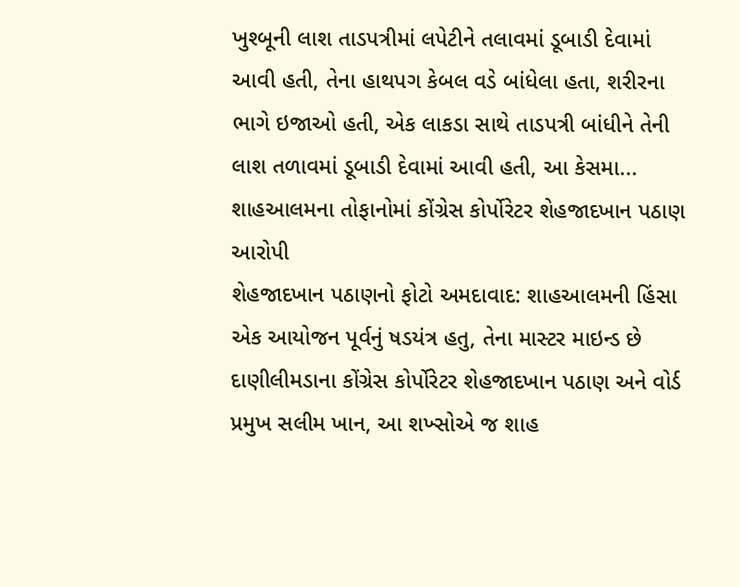ખુશ્બૂની લાશ તાડપત્રીમાં લપેટીને તલાવમાં ડૂબાડી દેવામાં આવી હતી, તેના હાથપગ કેબલ વડે બાંધેલા હતા, શરીરના ભાગે ઇજાઓ હતી, એક લાકડા સાથે તાડપત્રી બાંધીને તેની લાશ તળાવમાં ડૂબાડી દેવામાં આવી હતી, આ કેસમા...
શાહઆલમના તોફાનોમાં કોંગ્રેસ કોર્પોરેટર શેહજાદખાન પઠાણ આરોપી
શેહજાદખાન પઠાણનો ફોટો અમદાવાદ: શાહઆલમની હિંસા એક આયોજન પૂર્વનું ષડયંત્ર હતુ, તેના માસ્ટર માઇન્ડ છે દાણીલીમડાના કોંગ્રેસ કોર્પોરેટર શેહજાદખાન પઠાણ અને વોર્ડ પ્રમુખ સલીમ ખાન, આ શખ્સોએ જ શાહ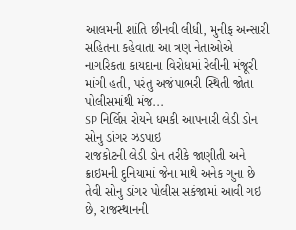આલમની શાંતિ છીનવી લીધી, મુનીફ અન્સારી સહિતના કહેવાતા આ ત્રણ નેતાઓએ નાગરિકતા કાયદાના વિરોધમાં રેલીની મંજૂરી માંગી હતી, પરંતુ અજંપાભરી સ્થિતી જોતા પોલીસમાંથી મંજ...
SP નિર્લિપ્ત રોયને ધમકી આપનારી લેડી ડોન સોનુ ડાંગર ઝડપાઇ
રાજકોટની લેડી ડોન તરીકે જાણીતી અને ક્રાઇમની દુનિયામાં જેના માથે અનેક ગુના છે તેવી સોનુ ડાંગર પોલીસ સકંજામાં આવી ગઇ છે, રાજસ્થાનની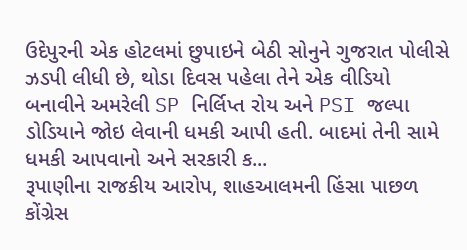ઉદેપુરની એક હોટલમાં છુપાઇને બેઠી સોનુને ગુજરાત પોલીસે ઝડપી લીધી છે, થોડા દિવસ પહેલા તેને એક વીડિયો બનાવીને અમરેલી SP નિર્લિપ્ત રોય અને PSI જલ્પા ડોડિયાને જોઇ લેવાની ધમકી આપી હતી. બાદમાં તેની સામે ધમકી આપવાનો અને સરકારી ક...
રૂપાણીના રાજકીય આરોપ, શાહઆલમની હિંસા પાછળ કોંગ્રેસ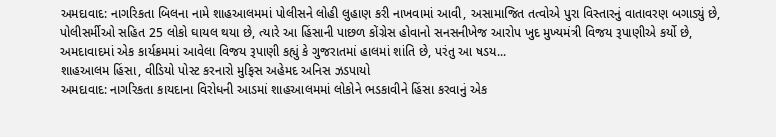અમદાવાદ: નાગરિકતા બિલના નામે શાહઆલમમાં પોલીસને લોહી લુહાણ કરી નાખવામાં આવી, અસામાજિત તત્વોએ પુરા વિસ્તારનું વાતાવરણ બગાડ્યું છે, પોલીસર્મીઓ સહિત 25 લોકો ઘાયલ થયા છે, ત્યારે આ હિંસાની પાછળ કોંગ્રેસ હોવાનો સનસનીખેજ આરોપ ખુદ મુખ્યમંત્રી વિજય રૂપાણીએ કર્યો છે, અમદાવાદમાં એક કાર્યક્રમમાં આવેલા વિજય રૂપાણી કહ્યું કે ગુજરાતમાં હાલમાં શાંતિ છે, પરંતુ આ ષડય...
શાહઆલમ હિંસા, વીડિયો પોસ્ટ કરનારો મુફિસ અહેમદ અનિસ ઝડપાયો
અમદાવાદ: નાગરિકતા કાયદાના વિરોધની આડમાં શાહઆલમમાં લોકોને ભડકાવીને હિંસા કરવાનું એક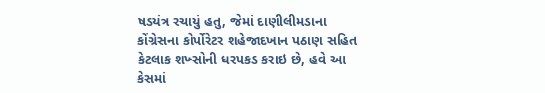ષડયંત્ર રચાયું હતુ, જેમાં દાણીલીમડાના કોંગ્રેસના કોર્પોરેટર શહેજાદખાન પઠાણ સહિત કેટલાક શખ્સોની ધરપકડ કરાઇ છે, હવે આ કેસમાં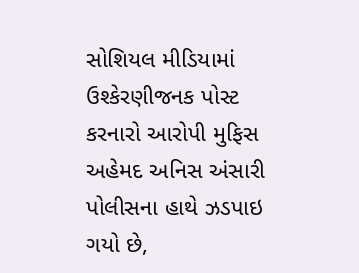સોશિયલ મીડિયામાં ઉશ્કેરણીજનક પોસ્ટ કરનારો આરોપી મુફિસ અહેમદ અનિસ અંસારી પોલીસના હાથે ઝડપાઇ ગયો છે,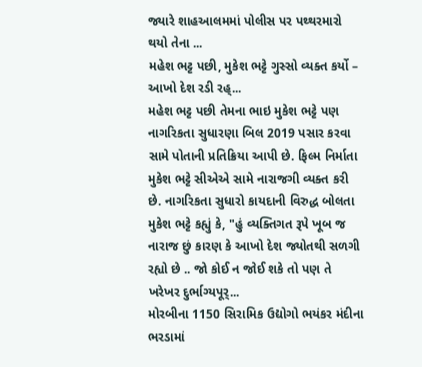જ્યારે શાહઆલમમાં પોલીસ પર પથ્થરમારો થયો તેના ...
મહેશ ભટ્ટ પછી, મુકેશ ભટ્ટે ગુસ્સો વ્યક્ત કર્યો – આખો દેશ રડી રહ્...
મહેશ ભટ્ટ પછી તેમના ભાઇ મુકેશ ભટ્ટે પણ નાગરિકતા સુધારણા બિલ 2019 પસાર કરવા સામે પોતાની પ્રતિક્રિયા આપી છે. ફિલ્મ નિર્માતા મુકેશ ભટ્ટે સીએએ સામે નારાજગી વ્યક્ત કરી છે. નાગરિકતા સુધારો કાયદાની વિરુદ્ધ બોલતા મુકેશ ભટ્ટે કહ્યું કે, "હું વ્યક્તિગત રૂપે ખૂબ જ નારાજ છું કારણ કે આખો દેશ જ્યોતથી સળગી રહ્યો છે .. જો કોઈ ન જોઈ શકે તો પણ તે ખરેખર દુર્ભાગ્યપૂર્...
મોરબીના 1150 સિરામિક ઉદ્યોગો ભયંકર મંદીના ભરડામાં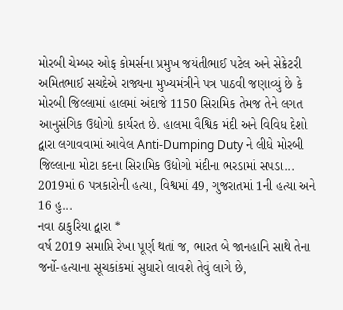મોરબી ચેમ્બર ઓફ કોમર્સના પ્રમુખ જયંતીભાઈ પટેલ અને સેક્રેટરી અમિતભાઈ સચદેએ રાજ્યના મુખ્યમંત્રીને પત્ર પાઠવી જણાવ્યું છે કે મોરબી જિલ્લામાં હાલમાં અંદાજે 1150 સિરામિક તેમજ તેને લગત આનુસંગિક ઉદ્યોગો કાર્યરત છે. હાલમા વૈશ્વિક મંદી અને વિવિધ દેશો દ્વારા લગાવવામાં આવેલ Anti-Dumping Duty ને લીધે મોરબી જિલ્લાના મોટા કદના સિરામિક ઉદ્યોગો મંદીના ભરડામાં સપડા...
2019માં 6 પત્રકારોની હત્યા, વિશ્વમાં 49, ગુજરાતમાં 1ની હત્યા અને 16 હુ...
નવા ઠાકુરિયા દ્વારા *
વર્ષ 2019 સમાપ્તિ રેખા પૂર્ણ થતાં જ, ભારત બે જાનહાનિ સાથે તેના જર્નો-હત્યાના સૂચકાંકમાં સુધારો લાવશે તેવું લાગે છે,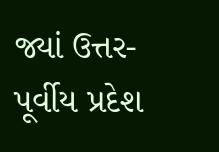જ્યાં ઉત્તર-પૂર્વીય પ્રદેશ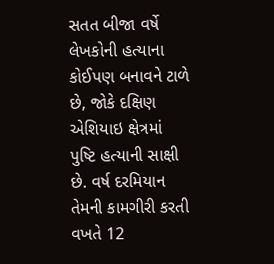સતત બીજા વર્ષે લેખકોની હત્યાના કોઈપણ બનાવને ટાળે છે, જોકે દક્ષિણ એશિયાઇ ક્ષેત્રમાં પુષ્ટિ હત્યાની સાક્ષી છે. વર્ષ દરમિયાન તેમની કામગીરી કરતી વખતે 12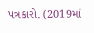પત્રકારો. (2019માં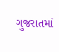ગુજરાતમાં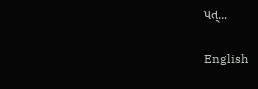પત્...

English